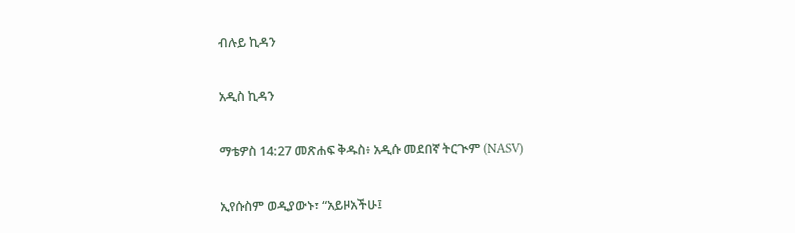ብሉይ ኪዳን

አዲስ ኪዳን

ማቴዎስ 14:27 መጽሐፍ ቅዱስ፥ አዲሱ መደበኛ ትርጒም (NASV)

ኢየሱስም ወዲያውኑ፣ “አይዞአችሁ፤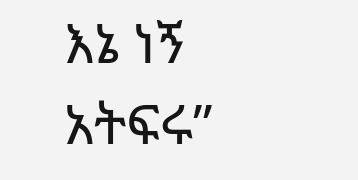እኔ ነኝ አትፍሩ”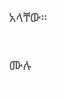አላቸው።

ሙሉ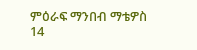ምዕራፍ ማንበብ ማቴዎስ 14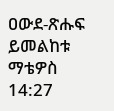ዐውደ-ጽሑፍ ይመልከቱ ማቴዎስ 14:27